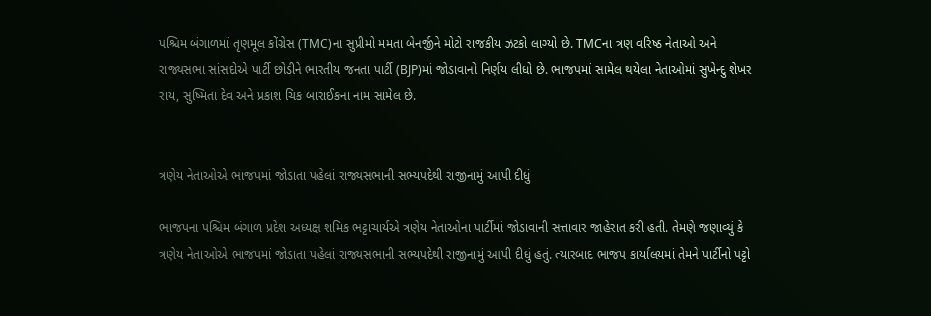પશ્ચિમ બંગાળમાં તૃણમૂલ કોંગ્રેસ (TMC)ના સુપ્રીમો મમતા બેનર્જીને મોટો રાજકીય ઝટકો લાગ્યો છે. TMCના ત્રણ વરિષ્ઠ નેતાઓ અને રાજ્યસભા સાંસદોએ પાર્ટી છોડીને ભારતીય જનતા પાર્ટી (BJP)માં જોડાવાનો નિર્ણય લીધો છે. ભાજપમાં સામેલ થયેલા નેતાઓમાં સુખેન્દુ શેખર રાય, સુષ્મિતા દેવ અને પ્રકાશ ચિક બારાઈકના નામ સામેલ છે.


ત્રણેય નેતાઓએ ભાજપમાં જોડાતા પહેલાં રાજ્યસભાની સભ્યપદેથી રાજીનામું આપી દીધું

ભાજપના પશ્ચિમ બંગાળ પ્રદેશ અધ્યક્ષ શમિક ભટ્ટાચાર્યએ ત્રણેય નેતાઓના પાર્ટીમાં જોડાવાની સત્તાવાર જાહેરાત કરી હતી. તેમણે જણાવ્યું કે ત્રણેય નેતાઓએ ભાજપમાં જોડાતા પહેલાં રાજ્યસભાની સભ્યપદેથી રાજીનામું આપી દીધું હતું. ત્યારબાદ ભાજપ કાર્યાલયમાં તેમને પાર્ટીનો પટ્ટો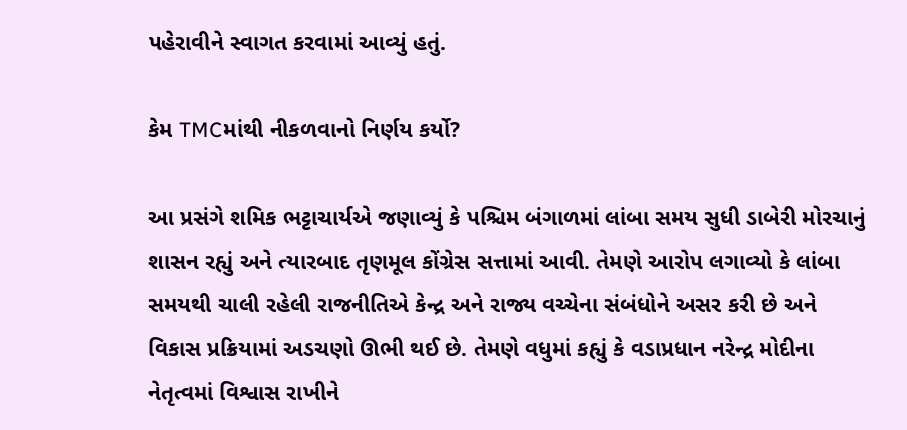પહેરાવીને સ્વાગત કરવામાં આવ્યું હતું.

કેમ TMCમાંથી નીકળવાનો નિર્ણય કર્યો?

આ પ્રસંગે શમિક ભટ્ટાચાર્યએ જણાવ્યું કે પશ્ચિમ બંગાળમાં લાંબા સમય સુધી ડાબેરી મોરચાનું શાસન રહ્યું અને ત્યારબાદ તૃણમૂલ કોંગ્રેસ સત્તામાં આવી. તેમણે આરોપ લગાવ્યો કે લાંબા સમયથી ચાલી રહેલી રાજનીતિએ કેન્દ્ર અને રાજ્ય વચ્ચેના સંબંધોને અસર કરી છે અને વિકાસ પ્રક્રિયામાં અડચણો ઊભી થઈ છે. તેમણે વધુમાં કહ્યું કે વડાપ્રધાન નરેન્દ્ર મોદીના નેતૃત્વમાં વિશ્વાસ રાખીને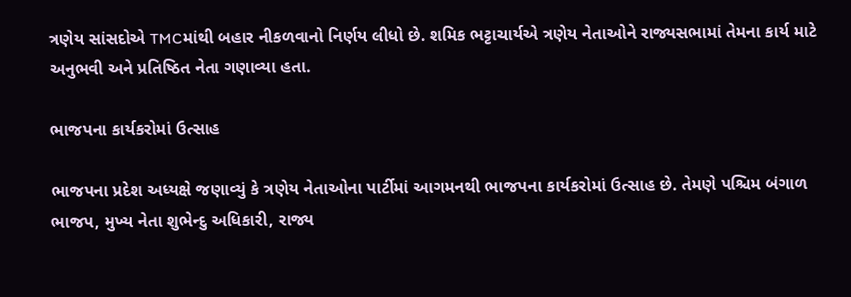ત્રણેય સાંસદોએ TMCમાંથી બહાર નીકળવાનો નિર્ણય લીધો છે. શમિક ભટ્ટાચાર્યએ ત્રણેય નેતાઓને રાજ્યસભામાં તેમના કાર્ય માટે અનુભવી અને પ્રતિષ્ઠિત નેતા ગણાવ્યા હતા.

ભાજપના કાર્યકરોમાં ઉત્સાહ

ભાજપના પ્રદેશ અધ્યક્ષે જણાવ્યું કે ત્રણેય નેતાઓના પાર્ટીમાં આગમનથી ભાજપના કાર્યકરોમાં ઉત્સાહ છે. તેમણે પશ્ચિમ બંગાળ ભાજપ, મુખ્ય નેતા શુભેન્દુ અધિકારી, રાજ્ય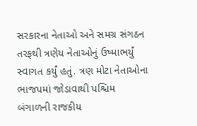સરકારના નેતાઓ અને સમગ્ર સંગઠન તરફથી ત્રણેય નેતાઓનું ઉષ્માભર્યું સ્વાગત કર્યું હતું. ત્રણ મોટા નેતાઓના ભાજપમાં જોડાવાથી પશ્ચિમ બંગાળની રાજકીય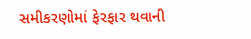સમીકરણોમાં ફેરફાર થવાની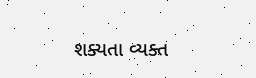શક્યતા વ્યક્ત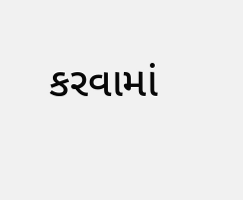કરવામાં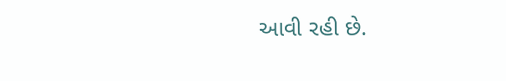આવી રહી છે.